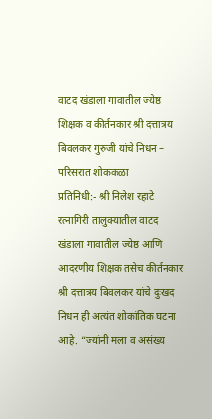वाटद खंडाला गावातील ज्येष्ठ शिक्षक व कीर्तनकार श्री दत्तात्रय बिवलकर गुरुजी यांचे निधन – परिसरात शोककळा
प्रतिनिधी:- श्री निलेश रहाटे
रत्नागिरी तालुक्यातील वाटद खंडाला गावातील ज्येष्ठ आणि आदरणीय शिक्षक तसेच कीर्तनकार श्री दत्तात्रय बिवलकर यांचे दुःखद निधन ही अत्यंत शोकांतिक घटना आहे. “ज्यांनी मला व असंख्य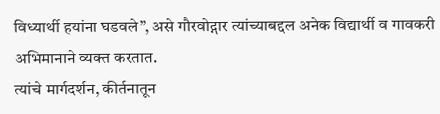विध्यार्थी हयांना घडवले”, असे गौरवोद्गार त्यांच्याबद्दल अनेक विद्यार्थी व गावकरी अभिमानाने व्यक्त करतात.
त्यांचे मार्गदर्शन, कीर्तनातून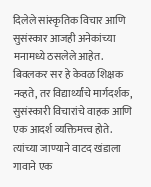दिलेले सांस्कृतिक विचार आणि सुसंस्कार आजही अनेकांच्या मनामध्ये ठसलेले आहेत. बिवलकर सर हे केवळ शिक्षक नव्हते, तर विद्यार्थ्यांचे मार्गदर्शक, सुसंस्कारी विचारांचे वाहक आणि एक आदर्श व्यक्तिमत्त्व होते.
त्यांच्या जाण्याने वाटद खंडाला गावाने एक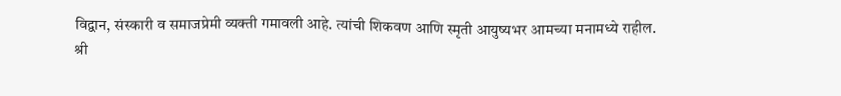विद्वान, संस्कारी व समाजप्रेमी व्यक्ती गमावली आहे. त्यांची शिकवण आणि स्मृती आयुष्यभर आमच्या मनामध्ये राहील.
श्री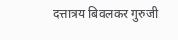दत्तात्रय बिवलकर गुरुजी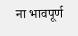ना भावपूर्ण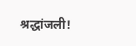श्रद्धांजली!